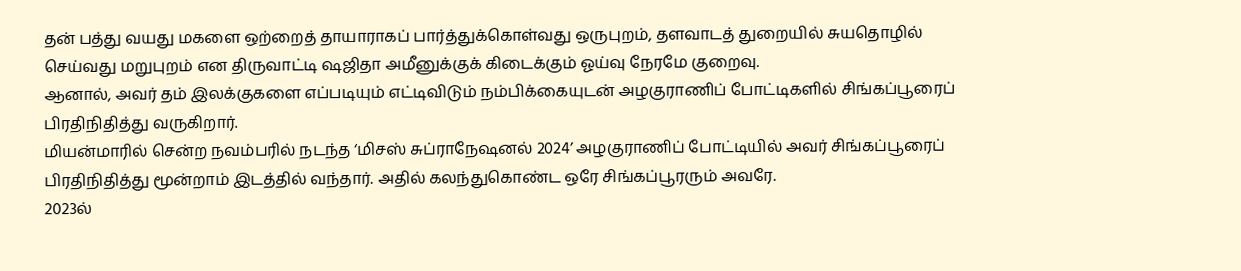தன் பத்து வயது மகளை ஒற்றைத் தாயாராகப் பார்த்துக்கொள்வது ஒருபுறம், தளவாடத் துறையில் சுயதொழில் செய்வது மறுபுறம் என திருவாட்டி ஷஜிதா அமீனுக்குக் கிடைக்கும் ஓய்வு நேரமே குறைவு.
ஆனால், அவர் தம் இலக்குகளை எப்படியும் எட்டிவிடும் நம்பிக்கையுடன் அழகுராணிப் போட்டிகளில் சிங்கப்பூரைப் பிரதிநிதித்து வருகிறார்.
மியன்மாரில் சென்ற நவம்பரில் நடந்த ‘மிசஸ் சுப்ராநேஷனல் 2024’ அழகுராணிப் போட்டியில் அவர் சிங்கப்பூரைப் பிரதிநிதித்து மூன்றாம் இடத்தில் வந்தார். அதில் கலந்துகொண்ட ஒரே சிங்கப்பூரரும் அவரே.
2023ல்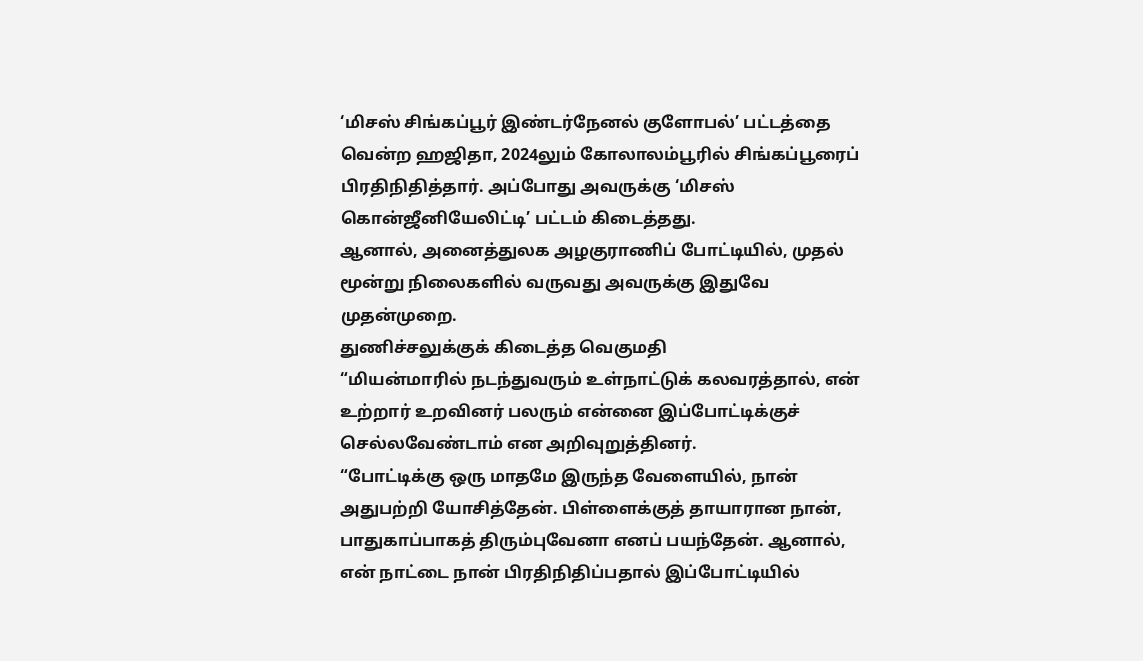‘மிசஸ் சிங்கப்பூர் இண்டர்நேனல் குளோபல்’ பட்டத்தை வென்ற ஹஜிதா, 2024லும் கோலாலம்பூரில் சிங்கப்பூரைப் பிரதிநிதித்தார். அப்போது அவருக்கு ‘மிசஸ் கொன்ஜீனியேலிட்டி’ பட்டம் கிடைத்தது.
ஆனால், அனைத்துலக அழகுராணிப் போட்டியில், முதல் மூன்று நிலைகளில் வருவது அவருக்கு இதுவே முதன்முறை.
துணிச்சலுக்குக் கிடைத்த வெகுமதி
“மியன்மாரில் நடந்துவரும் உள்நாட்டுக் கலவரத்தால், என் உற்றார் உறவினர் பலரும் என்னை இப்போட்டிக்குச் செல்லவேண்டாம் என அறிவுறுத்தினர்.
“போட்டிக்கு ஒரு மாதமே இருந்த வேளையில், நான் அதுபற்றி யோசித்தேன். பிள்ளைக்குத் தாயாரான நான், பாதுகாப்பாகத் திரும்புவேனா எனப் பயந்தேன். ஆனால், என் நாட்டை நான் பிரதிநிதிப்பதால் இப்போட்டியில்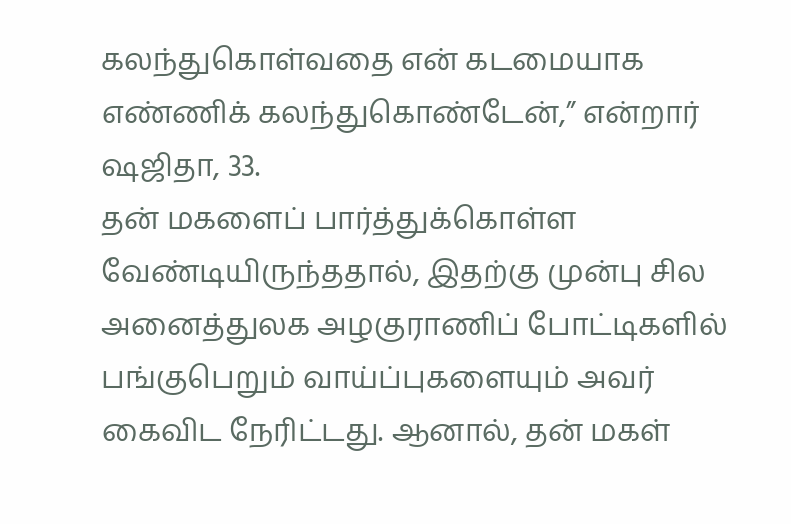கலந்துகொள்வதை என் கடமையாக எண்ணிக் கலந்துகொண்டேன்,” என்றார் ஷஜிதா, 33.
தன் மகளைப் பார்த்துக்கொள்ள வேண்டியிருந்ததால், இதற்கு முன்பு சில அனைத்துலக அழகுராணிப் போட்டிகளில் பங்குபெறும் வாய்ப்புகளையும் அவர் கைவிட நேரிட்டது. ஆனால், தன் மகள்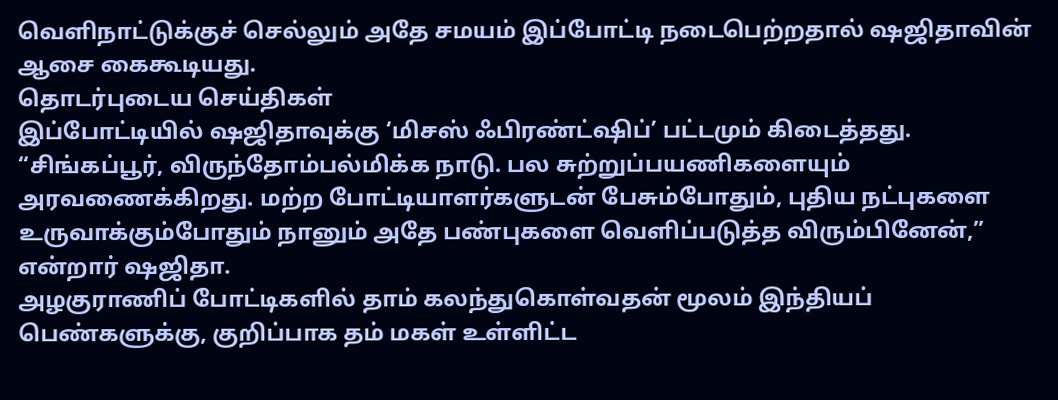வெளிநாட்டுக்குச் செல்லும் அதே சமயம் இப்போட்டி நடைபெற்றதால் ஷஜிதாவின் ஆசை கைகூடியது.
தொடர்புடைய செய்திகள்
இப்போட்டியில் ஷஜிதாவுக்கு ‘மிசஸ் ஃபிரண்ட்ஷிப்’ பட்டமும் கிடைத்தது.
“சிங்கப்பூர், விருந்தோம்பல்மிக்க நாடு. பல சுற்றுப்பயணிகளையும் அரவணைக்கிறது. மற்ற போட்டியாளர்களுடன் பேசும்போதும், புதிய நட்புகளை உருவாக்கும்போதும் நானும் அதே பண்புகளை வெளிப்படுத்த விரும்பினேன்,” என்றார் ஷஜிதா.
அழகுராணிப் போட்டிகளில் தாம் கலந்துகொள்வதன் மூலம் இந்தியப் பெண்களுக்கு, குறிப்பாக தம் மகள் உள்ளிட்ட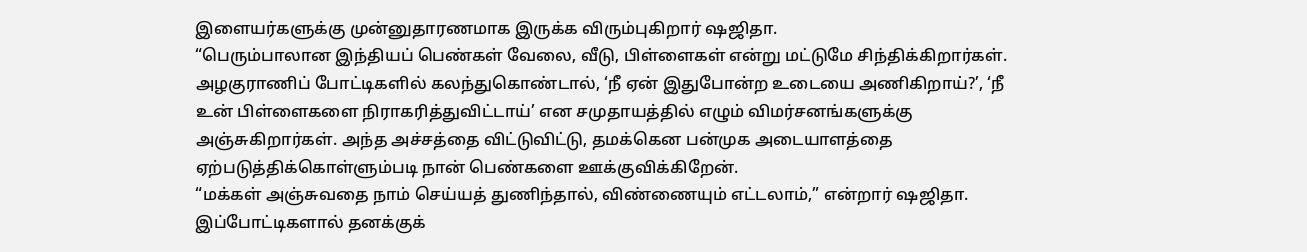இளையர்களுக்கு முன்னுதாரணமாக இருக்க விரும்புகிறார் ஷஜிதா.
“பெரும்பாலான இந்தியப் பெண்கள் வேலை, வீடு, பிள்ளைகள் என்று மட்டுமே சிந்திக்கிறார்கள். அழகுராணிப் போட்டிகளில் கலந்துகொண்டால், ‘நீ ஏன் இதுபோன்ற உடையை அணிகிறாய்?’, ‘நீ உன் பிள்ளைகளை நிராகரித்துவிட்டாய்’ என சமுதாயத்தில் எழும் விமர்சனங்களுக்கு அஞ்சுகிறார்கள். அந்த அச்சத்தை விட்டுவிட்டு, தமக்கென பன்முக அடையாளத்தை ஏற்படுத்திக்கொள்ளும்படி நான் பெண்களை ஊக்குவிக்கிறேன்.
“மக்கள் அஞ்சுவதை நாம் செய்யத் துணிந்தால், விண்ணையும் எட்டலாம்,” என்றார் ஷஜிதா.
இப்போட்டிகளால் தனக்குக்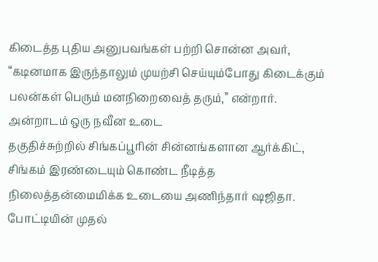கிடைத்த புதிய அனுபவங்கள் பற்றி சொன்ன அவர், “கடினமாக இருந்தாலும் முயற்சி செய்யும்போது கிடைக்கும் பலன்கள் பெரும் மனநிறைவைத் தரும்,” என்றார்.
அன்றாடம் ஒரு நவீன உடை
தகுதிச்சுற்றில் சிங்கப்பூரின் சின்னங்களான ஆர்க்கிட், சிங்கம் இரண்டையும் கொண்ட நீடித்த நிலைத்தன்மைமிக்க உடையை அணிந்தார் ஷஜிதா.
போட்டியின் முதல்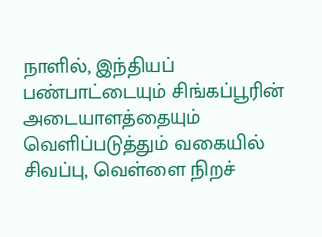நாளில், இந்தியப் பண்பாட்டையும் சிங்கப்பூரின் அடையாளத்தையும் வெளிப்படுத்தும் வகையில் சிவப்பு, வெள்ளை நிறச்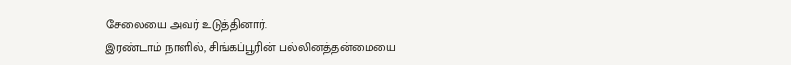சேலையை அவர் உடுத்தினார்.
இரண்டாம் நாளில், சிங்கப்பூரின் பல்லினத்தன்மையை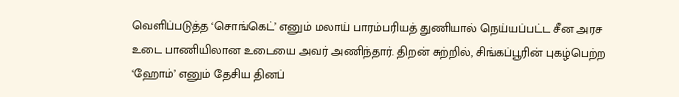வெளிப்படுத்த ‘சொங்கெட்’ எனும் மலாய் பாரம்பரியத் துணியால் நெய்யப்பட்ட சீன அரச உடை பாணியிலான உடையை அவர் அணிந்தார். திறன் சுற்றில், சிங்கப்பூரின் புகழ்பெற்ற ‘ஹோம்’ எனும் தேசிய தினப்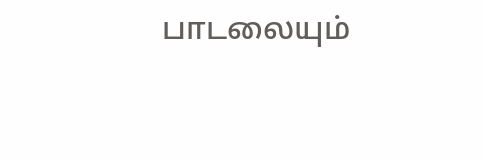பாடலையும்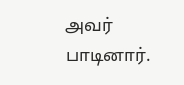அவர் பாடினார்.